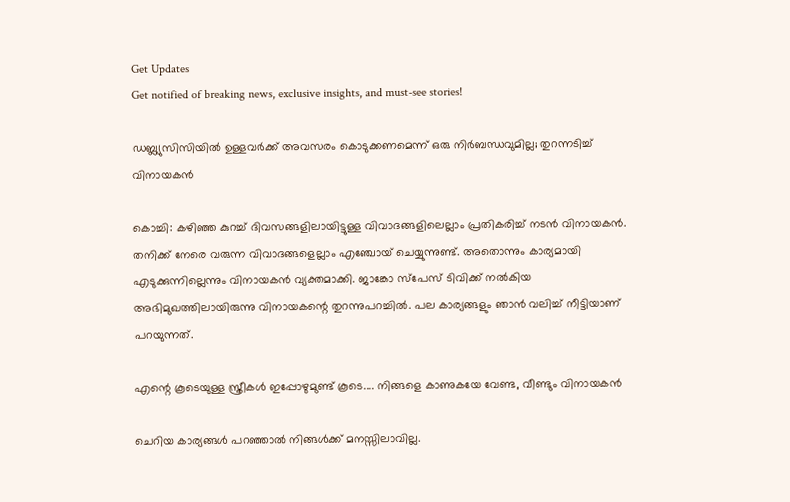Get Updates
Get notified of breaking news, exclusive insights, and must-see stories!

ഡബ്ല്യുസിസിയില്‍ ഉള്ളവര്‍ക്ക് അവസരം കൊടുക്കണമെന്ന് ഒരു നിര്‍ബന്ധവുമില്ല; തുറന്നടിച്ച് വിനായകന്‍

കൊച്ചി: കഴിഞ്ഞ കുറച്ച് ദിവസങ്ങളിലായിട്ടുള്ള വിവാദങ്ങളിലെല്ലാം പ്രതികരിച്ച് നടന്‍ വിനായകന്‍. തനിക്ക് നേരെ വരുന്ന വിവാദങ്ങളെല്ലാം എഞ്ചോയ് ചെയ്യുന്നുണ്ട്. അതൊന്നും കാര്യമായി എടുക്കുന്നില്ലെന്നും വിനായകന്‍ വ്യക്തമാക്കി. ജാങ്കോ സ്‌പേസ് ടിവിക്ക് നല്‍കിയ അഭിമുഖത്തിലായിരുന്നു വിനായകന്റെ തുറന്നുപറച്ചില്‍. പല കാര്യങ്ങളും ഞാന്‍ വലിച്ച് നീട്ടിയാണ് പറയുന്നത്.

എന്റെ കൂടെയുള്ള സ്ത്രീകള്‍ ഇപ്പോഴുമുണ്ട് കൂടെ.... നിങ്ങളെ കാണുകയേ വേണ്ട, വീണ്ടും വിനായകന്‍

ചെറിയ കാര്യങ്ങള്‍ പറഞ്ഞാല്‍ നിങ്ങള്‍ക്ക് മനസ്സിലാവില്ല.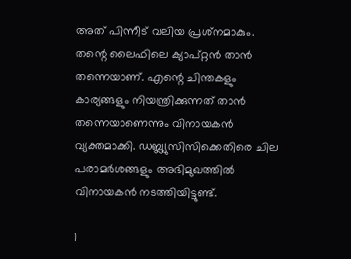അത് പിന്നീട് വലിയ പ്രശ്‌നമാകും. തന്റെ ലൈഫിലെ ക്യാപ്റ്റന്‍ താന്‍ തന്നെയാണ്. എന്റെ ചിന്തകളും കാര്യങ്ങളും നിയന്ത്രിക്കുന്നത് താന്‍ തന്നെയാണെന്നും വിനായകന്‍ വ്യക്തമാക്കി. ഡബ്ല്യുസിസിക്കെതിരെ ചില പരാമര്‍ശങ്ങളും അഭിമുഖത്തില്‍ വിനായകന്‍ നടത്തിയിട്ടുണ്ട്.

1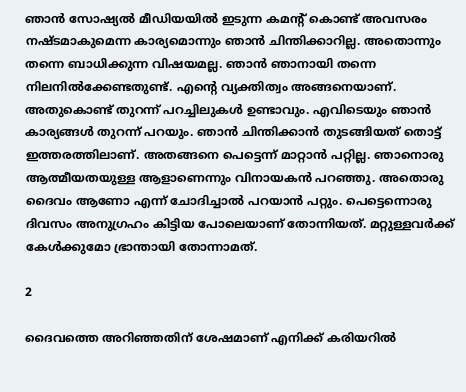ഞാന്‍ സോഷ്യല്‍ മീഡിയയില്‍ ഇടുന്ന കമന്റ് കൊണ്ട് അവസരം നഷ്ടമാകുമെന്ന കാര്യമൊന്നും ഞാന്‍ ചിന്തിക്കാറില്ല. അതൊന്നും തന്നെ ബാധിക്കുന്ന വിഷയമല്ല. ഞാന്‍ ഞാനായി തന്നെ നിലനില്‍ക്കേണ്ടതുണ്ട്. എന്റെ വ്യക്തിത്വം അങ്ങനെയാണ്. അതുകൊണ്ട് തുറന്ന് പറച്ചിലുകള്‍ ഉണ്ടാവും. എവിടെയും ഞാന്‍ കാര്യങ്ങള്‍ തുറന്ന് പറയും. ഞാന്‍ ചിന്തിക്കാന്‍ തുടങ്ങിയത് തൊട്ട് ഇത്തരത്തിലാണ്. അതങ്ങനെ പെട്ടെന്ന് മാറ്റാന്‍ പറ്റില്ല. ഞാനൊരു ആത്മീയതയുള്ള ആളാണെന്നും വിനായകന്‍ പറഞ്ഞു. അതൊരു ദൈവം ആണോ എന്ന് ചോദിച്ചാല്‍ പറയാന്‍ പറ്റും. പെട്ടെന്നൊരു ദിവസം അനുഗ്രഹം കിട്ടിയ പോലെയാണ് തോന്നിയത്. മറ്റുള്ളവര്‍ക്ക് കേള്‍ക്കുമോ ഭ്രാന്തായി തോന്നാമത്.

2

ദൈവത്തെ അറിഞ്ഞതിന് ശേഷമാണ് എനിക്ക് കരിയറില്‍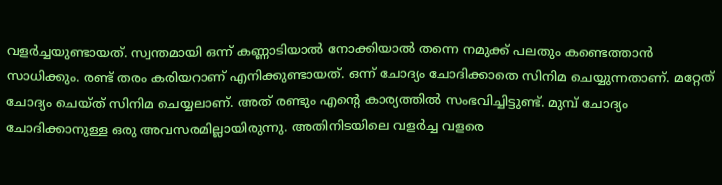വളര്‍ച്ചയുണ്ടായത്. സ്വന്തമായി ഒന്ന് കണ്ണാടിയാല്‍ നോക്കിയാല്‍ തന്നെ നമുക്ക് പലതും കണ്ടെത്താന്‍ സാധിക്കും. രണ്ട് തരം കരിയറാണ് എനിക്കുണ്ടായത്. ഒന്ന് ചോദ്യം ചോദിക്കാതെ സിനിമ ചെയ്യുന്നതാണ്. മറ്റേത് ചോദ്യം ചെയ്ത് സിനിമ ചെയ്യലാണ്. അത് രണ്ടും എന്റെ കാര്യത്തില്‍ സംഭവിച്ചിട്ടുണ്ട്. മുമ്പ് ചോദ്യം ചോദിക്കാനുള്ള ഒരു അവസരമില്ലായിരുന്നു. അതിനിടയിലെ വളര്‍ച്ച വളരെ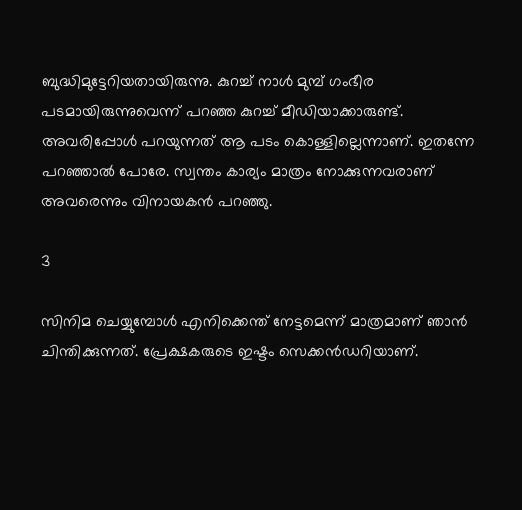ബുദ്ധിമുട്ടേറിയതായിരുന്നു. കുറച്ച് നാള്‍ മുമ്പ് ഗംഭീര പടമായിരുന്നുവെന്ന് പറഞ്ഞ കുറച്ച് മീഡിയാക്കാരുണ്ട്. അവരിപ്പോള്‍ പറയുന്നത് ആ പടം കൊള്ളില്ലെന്നാണ്. ഇതന്നേ പറഞ്ഞാല്‍ പോരേ. സ്വന്തം കാര്യം മാത്രം നോക്കുന്നവരാണ് അവരെന്നും വിനായകന്‍ പറഞ്ഞു.

3

സിനിമ ചെയ്യുമ്പോള്‍ എനിക്കെന്ത് നേട്ടമെന്ന് മാത്രമാണ് ഞാന്‍ ചിന്തിക്കുന്നത്. പ്രേക്ഷകരുടെ ഇഷ്ടം സെക്കന്‍ഡറിയാണ്.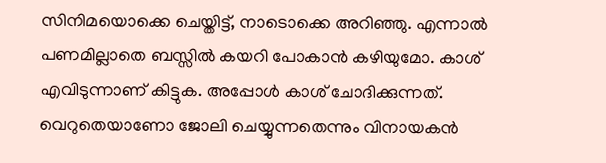സിനിമയൊക്കെ ചെയ്തിട്ട്, നാടൊക്കെ അറിഞ്ഞു. എന്നാല്‍ പണമില്ലാതെ ബസ്സില്‍ കയറി പോകാന്‍ കഴിയുമോ. കാശ് എവിടുന്നാണ് കിട്ടുക. അപ്പോള്‍ കാശ് ചോദിക്കുന്നത്. വെറുതെയാണോ ജോലി ചെയ്യുന്നതെന്നും വിനായകന്‍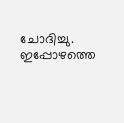ചോദിച്ചു. ഇപ്പോഴത്തെ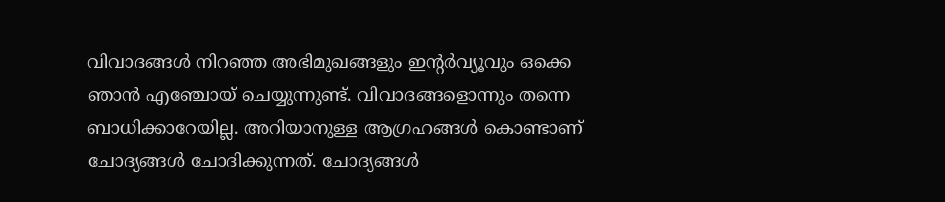വിവാദങ്ങള്‍ നിറഞ്ഞ അഭിമുഖങ്ങളും ഇന്റര്‍വ്യൂവും ഒക്കെ ഞാന്‍ എഞ്ചോയ് ചെയ്യുന്നുണ്ട്. വിവാദങ്ങളൊന്നും തന്നെ ബാധിക്കാറേയില്ല. അറിയാനുള്ള ആഗ്രഹങ്ങള്‍ കൊണ്ടാണ് ചോദ്യങ്ങള്‍ ചോദിക്കുന്നത്. ചോദ്യങ്ങള്‍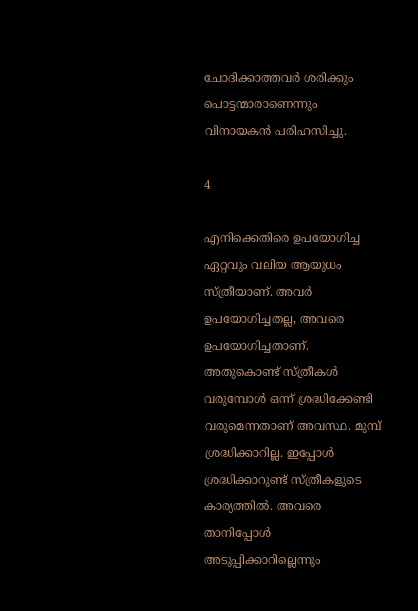ചോദിക്കാത്തവര്‍ ശരിക്കും പൊട്ടന്മാരാണെന്നും വിനായകന്‍ പരിഹസിച്ചു.

4

എനിക്കെതിരെ ഉപയോഗിച്ച ഏറ്റവും വലിയ ആയുധം സ്ത്രീയാണ്. അവര്‍ ഉപയോഗിച്ചതല്ല, അവരെ ഉപയോഗിച്ചതാണ്. അതുകൊണ്ട് സ്ത്രീകള്‍ വരുമ്പോള്‍ ഒന്ന് ശ്രദ്ധിക്കേണ്ടി വരുമെന്നതാണ് അവസ്ഥ. മുമ്പ് ശ്രദ്ധിക്കാറില്ല. ഇപ്പോള്‍ ശ്രദ്ധിക്കാറുണ്ട് സ്ത്രീകളുടെ കാര്യത്തില്‍. അവരെ താനിപ്പോള്‍ അടുപ്പിക്കാറില്ലെന്നും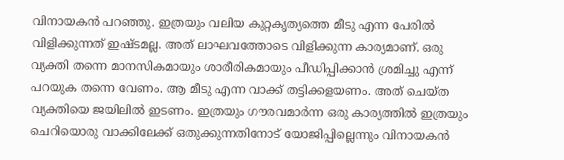വിനായകന്‍ പറഞ്ഞു. ഇത്രയും വലിയ കുറ്റകൃത്യത്തെ മീടു എന്ന പേരില്‍ വിളിക്കുന്നത് ഇഷ്ടമല്ല. അത് ലാഘവത്തോടെ വിളിക്കുന്ന കാര്യമാണ്. ഒരു വ്യക്തി തന്നെ മാനസികമായും ശാരീരികമായും പീഡിപ്പിക്കാന്‍ ശ്രമിച്ചു എന്ന് പറയുക തന്നെ വേണം. ആ മീടു എന്ന വാക്ക് തട്ടിക്കളയണം. അത് ചെയ്ത വ്യക്തിയെ ജയിലില്‍ ഇടണം. ഇത്രയും ഗൗരവമാര്‍ന്ന ഒരു കാര്യത്തില്‍ ഇത്രയും ചെറിയൊരു വാക്കിലേക്ക് ഒതുക്കുന്നതിനോട് യോജിപ്പില്ലെന്നും വിനായകന്‍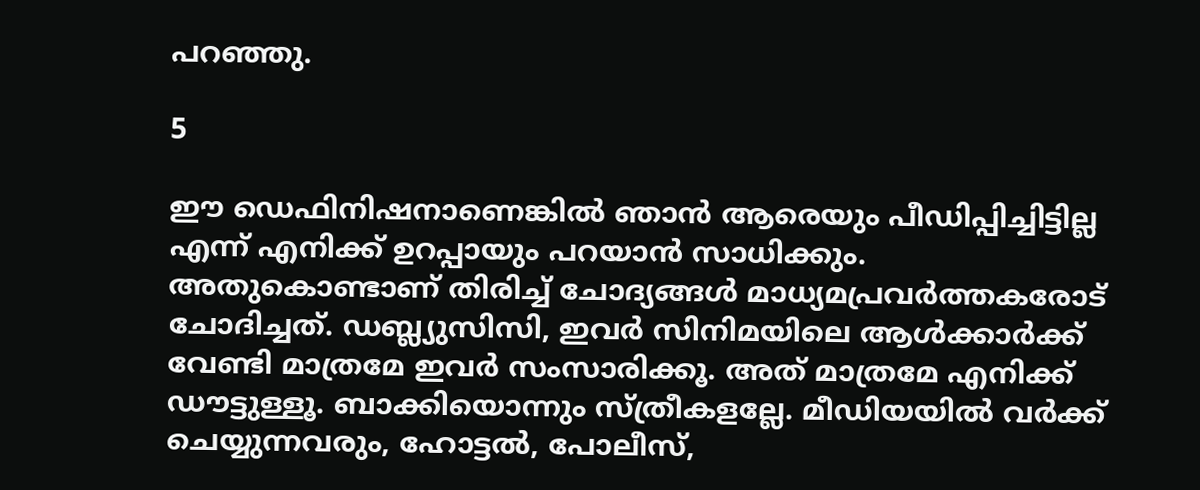പറഞ്ഞു.

5

ഈ ഡെഫിനിഷനാണെങ്കില്‍ ഞാന്‍ ആരെയും പീഡിപ്പിച്ചിട്ടില്ല എന്ന് എനിക്ക് ഉറപ്പായും പറയാന്‍ സാധിക്കും. അതുകൊണ്ടാണ് തിരിച്ച് ചോദ്യങ്ങള്‍ മാധ്യമപ്രവര്‍ത്തകരോട് ചോദിച്ചത്. ഡബ്ല്യുസിസി, ഇവര്‍ സിനിമയിലെ ആള്‍ക്കാര്‍ക്ക് വേണ്ടി മാത്രമേ ഇവര്‍ സംസാരിക്കൂ. അത് മാത്രമേ എനിക്ക് ഡൗട്ടുള്ളൂ. ബാക്കിയൊന്നും സ്ത്രീകളല്ലേ. മീഡിയയില്‍ വര്‍ക്ക് ചെയ്യുന്നവരും, ഹോട്ടല്‍, പോലീസ്,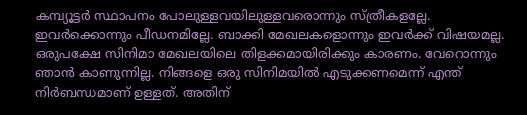കമ്പ്യൂട്ടര്‍ സ്ഥാപനം പോലുള്ളവയിലുള്ളവരൊന്നും സ്ത്രീകളല്ലേ. ഇവര്‍ക്കൊന്നും പീഡനമില്ലേ. ബാക്കി മേഖലകളൊന്നും ഇവര്‍ക്ക് വിഷയമല്ല. ഒരുപക്ഷേ സിനിമാ മേഖലയിലെ തിളക്കമായിരിക്കും കാരണം. വേറൊന്നും ഞാന്‍ കാണുന്നില്ല. നിങ്ങളെ ഒരു സിനിമയില്‍ എടുക്കണമെന്ന് എന്ത് നിര്‍ബന്ധമാണ് ഉള്ളത്. അതിന്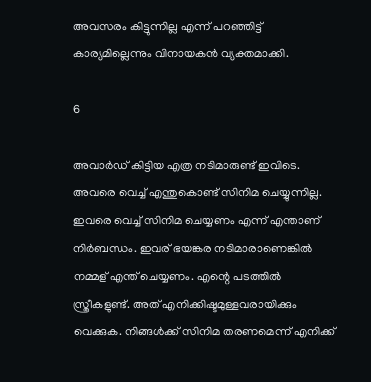അവസരം കിട്ടുന്നില്ല എന്ന് പറഞ്ഞിട്ട് കാര്യമില്ലെന്നും വിനായകന്‍ വ്യക്തമാക്കി.

6

അവാര്‍ഡ് കിട്ടിയ എത്ര നടിമാരുണ്ട് ഇവിടെ. അവരെ വെച്ച് എന്തുകൊണ്ട് സിനിമ ചെയ്യുന്നില്ല. ഇവരെ വെച്ച് സിനിമ ചെയ്യണം എന്ന് എന്താണ് നിര്‍ബന്ധം. ഇവര് ഭയങ്കര നടിമാരാണെങ്കില്‍ നമ്മള് എന്ത് ചെയ്യണം. എന്റെ പടത്തില്‍ സ്ത്രീകളുണ്ട്. അത് എനിക്കിഷ്ടമുള്ളവരായിക്കും വെക്കുക. നിങ്ങള്‍ക്ക് സിനിമ തരണമെന്ന് എനിക്ക്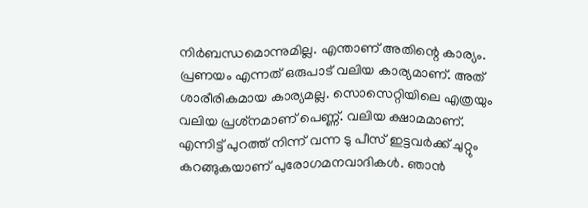നിര്‍ബന്ധമൊന്നുമില്ല. എന്താണ് അതിന്റെ കാര്യം. പ്രണയം എന്നത് ഒരുപാട് വലിയ കാര്യമാണ്. അത് ശാരീരികമായ കാര്യമല്ല. സൊസെറ്റിയിലെ എത്രയും വലിയ പ്രശ്‌നമാണ് പെണ്ണ്. വലിയ ക്ഷാമമാണ്. എന്നിട്ട് പുറത്ത് നിന്ന് വന്ന ടു പീസ് ഇട്ടവര്‍ക്ക് ചുറ്റും കറങ്ങുകയാണ് പുരോഗമനവാദികള്‍. ഞാന്‍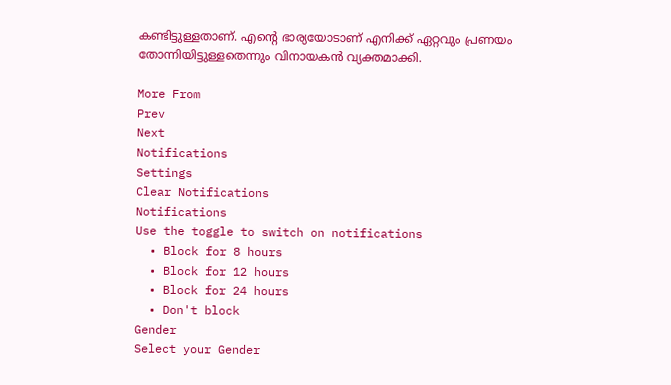കണ്ടിട്ടുള്ളതാണ്. എന്റെ ഭാര്യയോടാണ് എനിക്ക് ഏറ്റവും പ്രണയം തോന്നിയിട്ടുള്ളതെന്നും വിനായകന്‍ വ്യക്തമാക്കി.

More From
Prev
Next
Notifications
Settings
Clear Notifications
Notifications
Use the toggle to switch on notifications
  • Block for 8 hours
  • Block for 12 hours
  • Block for 24 hours
  • Don't block
Gender
Select your Gender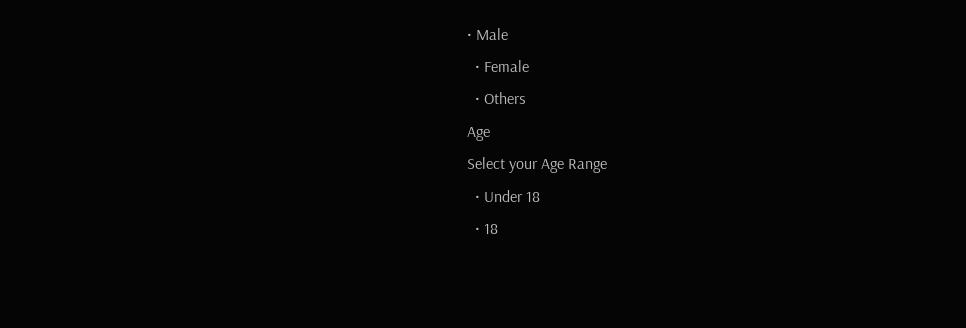• Male
  • Female
  • Others
Age
Select your Age Range
  • Under 18
  • 18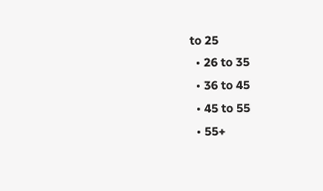to 25
  • 26 to 35
  • 36 to 45
  • 45 to 55
  • 55+